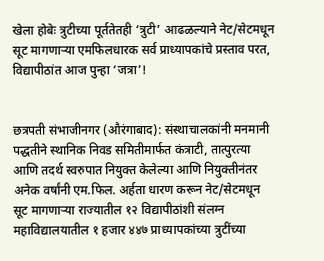खेला होबेः त्रुटीच्या पूर्ततेतही ‘त्रुटी’ आढळल्याने नेट/सेटमधून सूट मागणाऱ्या एमफिलधारक सर्व प्राध्यापकांचे प्रस्ताव परत, विद्यापीठांत आज पुन्हा ‘जत्रा’!


छत्रपती संभाजीनगर (औरंगाबाद): संस्थाचालकांनी मनमानी पद्धतीने स्थानिक निवड समितीमार्फत कंत्राटी, तात्पुरत्या आणि तदर्थ स्वरुपात नियुक्त केलेल्या आणि नियुक्तीनंतर अनेक वर्षांनी एम.फिल. अर्हता धारण करून नेट/सेटमधून सूट मागणाऱ्या राज्यातील १२ विद्यापीठांशी संलग्न महाविद्यालयातील १ हजार ४४७ प्राध्यापकांच्या त्रुटींच्या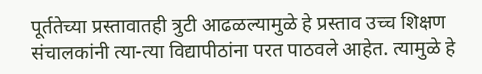पूर्ततेच्या प्रस्तावातही त्रुटी आढळल्यामुळे हे प्रस्ताव उच्च शिक्षण संचालकांनी त्या-त्या विद्यापीठांना परत पाठवले आहेत. त्यामुळे हे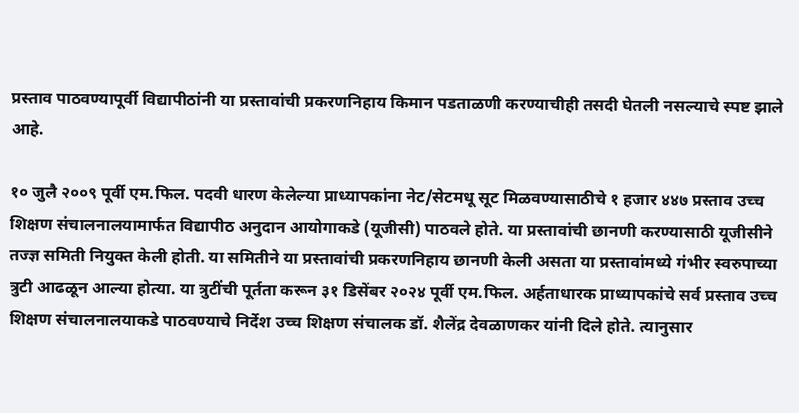प्रस्ताव पाठवण्यापूर्वी विद्यापीठांनी या प्रस्तावांची प्रकरणनिहाय किमान पडताळणी करण्याचीही तसदी घेतली नसल्याचे स्पष्ट झाले आहे.

१० जुलै २००९ पूर्वी एम.फिल. पदवी धारण केलेल्या प्राध्यापकांना नेट/सेटमधू सूट मिळवण्यासाठीचे १ हजार ४४७ प्रस्ताव उच्च शिक्षण संचालनालयामार्फत विद्यापीठ अनुदान आयोगाकडे (यूजीसी) पाठवले होते. या प्रस्तावांची छानणी करण्यासाठी यूजीसीने तज्ज्ञ समिती नियुक्त केली होती. या समितीने या प्रस्तावांची प्रकरणनिहाय छानणी केली असता या प्रस्तावांमध्ये गंभीर स्वरुपाच्या त्रुटी आढळून आल्या होत्या. या त्रुटींची पूर्तता करून ३१ डिसेंबर २०२४ पूर्वी एम.फिल. अर्हताधारक प्राध्यापकांचे सर्व प्रस्ताव उच्च शिक्षण संचालनालयाकडे पाठवण्याचे निर्देश उच्च शिक्षण संचालक डॉ. शैलेंद्र देवळाणकर यांनी दिले होते. त्यानुसार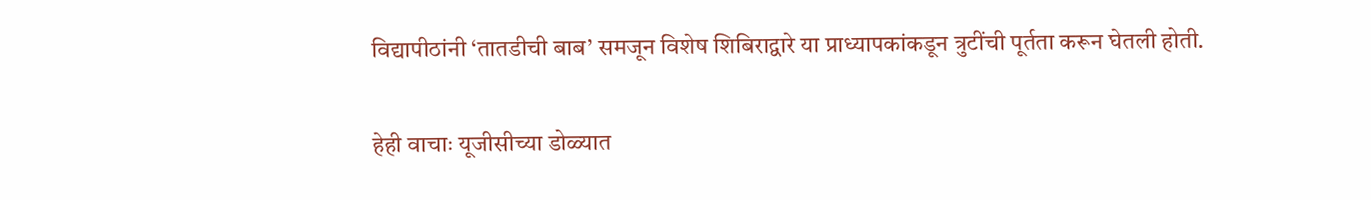विद्यापीठांनी ‘तातडीची बाब’ समजून विशेष शिबिराद्वारे या प्राध्यापकांकडून त्रुटींची पूर्तता करून घेतली होती.

हेही वाचाः यूजीसीच्या डोळ्यात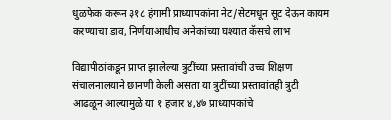धुळफेक करून ३१८ हंगामी प्राध्यापकांना नेट/सेटमधून सूट देऊन कायम करण्याचा डाव, निर्णयाआधीच अनेकांच्या घश्यात कॅसचे लाभ

विद्यापीठांकडून प्राप्त झालेल्या त्रुटींच्या प्रस्तावांची उच्च शिक्षण संचालनालयाने छानणी केली असता या त्रुटींच्या प्रस्तावांतही त्रुटी आढळून आल्यामुळे या १ हजार ४,४७ प्राध्यापकांचे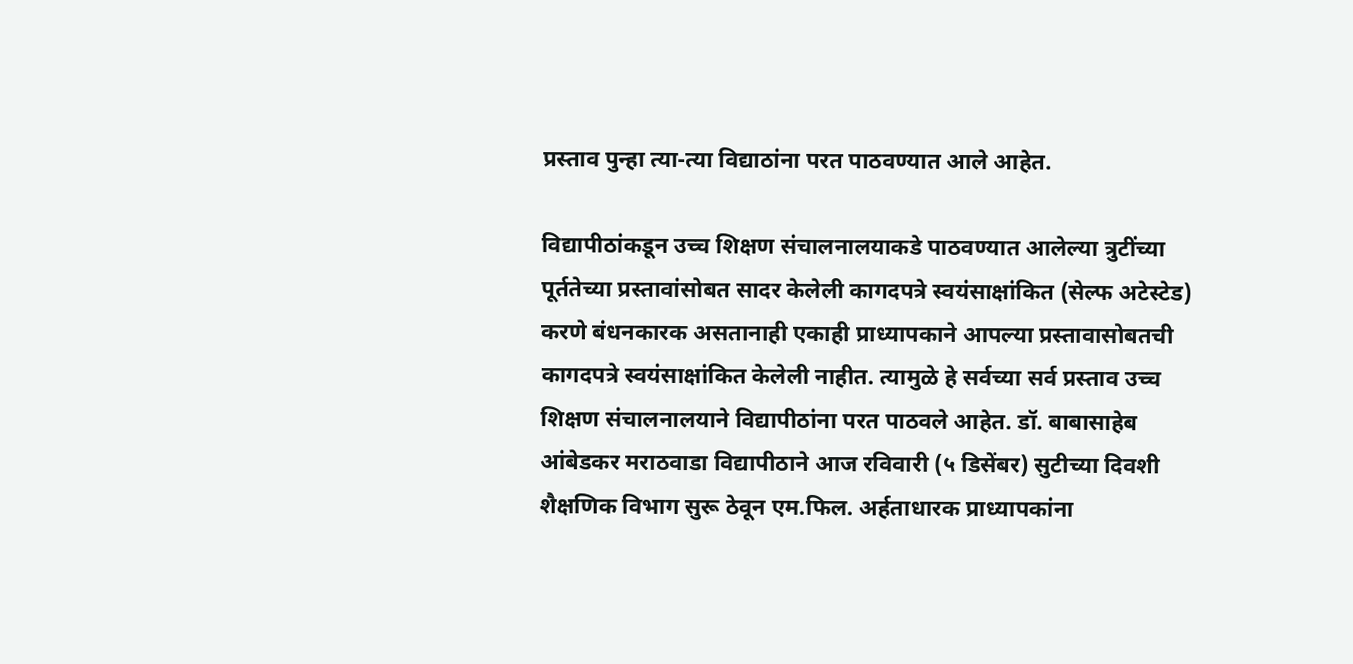प्रस्ताव पुन्हा त्या-त्या विद्याठांना परत पाठवण्यात आले आहेत.

विद्यापीठांकडून उच्च शिक्षण संचालनालयाकडे पाठवण्यात आलेल्या त्रुटींच्या पूर्ततेच्या प्रस्तावांसोबत सादर केलेली कागदपत्रे स्वयंसाक्षांकित (सेल्फ अटेस्टेड) करणे बंधनकारक असतानाही एकाही प्राध्यापकाने आपल्या प्रस्तावासोबतची कागदपत्रे स्वयंसाक्षांकित केलेली नाहीत. त्यामुळे हे सर्वच्या सर्व प्रस्ताव उच्च शिक्षण संचालनालयाने विद्यापीठांना परत पाठवले आहेत. डॉ. बाबासाहेब आंबेडकर मराठवाडा विद्यापीठाने आज रविवारी (५ डिसेंबर) सुटीच्या दिवशी शैक्षणिक विभाग सुरू ठेवून एम.फिल. अर्हताधारक प्राध्यापकांना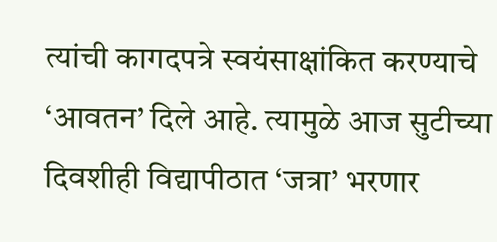त्यांची कागदपत्रे स्वयंसाक्षांकित करण्याचे ‘आवतन’ दिले आहे. त्यामुळे आज सुटीच्या दिवशीही विद्यापीठात ‘जत्रा’ भरणार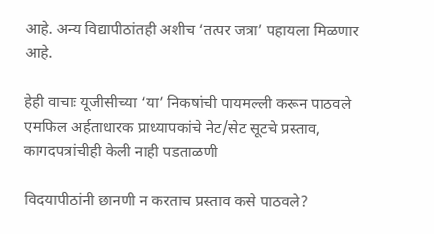आहे. अन्य विद्यापीठांतही अशीच ‘तत्पर जत्रा’ पहायला मिळणार आहे.

हेही वाचाः यूजीसीच्या ‘या’ निकषांची पायमल्ली करून पाठवले एमफिल अर्हताधारक प्राध्यापकांचे नेट/सेट सूटचे प्रस्ताव, कागदपत्रांचीही केली नाही पडताळणी

विदयापीठांनी छानणी न करताच प्रस्ताव कसे पाठवले?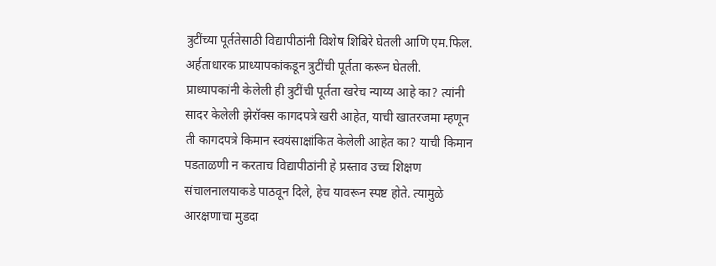त्रुटींच्या पूर्ततेसाठी विद्यापीठांनी विशेष शिबिरे घेतली आणि एम.फिल. अर्हताधारक प्राध्यापकांकडून त्रुटींची पूर्तता करून घेतली. प्राध्यापकांनी केलेली ही त्रुटींची पूर्तता खरेच न्याय्य आहे का? त्यांनी सादर केलेली झेरॉक्स कागदपत्रे खरी आहेत, याची खातरजमा म्हणून ती कागदपत्रे किमान स्वयंसाक्षांकित केलेली आहेत का? याची किमान पडताळणी न करताच विद्यापीठांनी हे प्रस्ताव उच्च शिक्षण संचालनालयाकडे पाठवून दिले, हेच यावरून स्पष्ट होते. त्यामुळे आरक्षणाचा मुडदा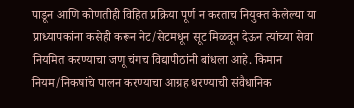पाडून आणि कोणतीही विहित प्रक्रिया पूर्ण न करताच नियुक्त केलेल्या या प्राध्यापकांना कसेही करून नेट/सेटमधून सूट मिळवून देऊन त्यांच्या सेवा नियमित करण्याचा जणू चंगच विद्यापीठांनी बांधला आहे. किमान नियम/निकषांचे पालन करण्याचा आग्रह धरण्याची संवैधानिक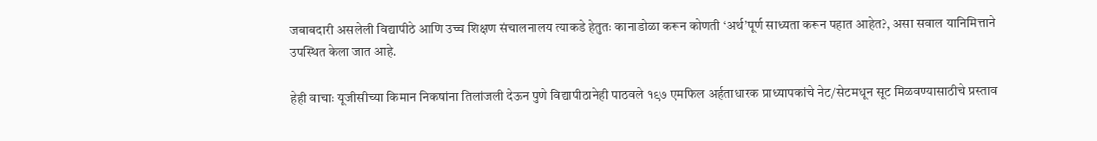जबाबदारी असलेली विद्यापीठे आणि उच्च शिक्षण संचालनालय त्याकडे हेतुतः कानाडोळा करून कोणती ‘अर्थ’पूर्ण साध्यता करून पहात आहेत?, असा सवाल यानिमित्ताने उपस्थित केला जात आहे.

हेही वाचाः यूजीसीच्या किमान निकषांना तिलांजली देऊन पुणे विद्यापीठानेही पाठवले १९७ एमफिल अर्हताधारक प्राध्यापकांचे नेट/सेटमधून सूट मिळवण्यासाठीचे प्रस्ताव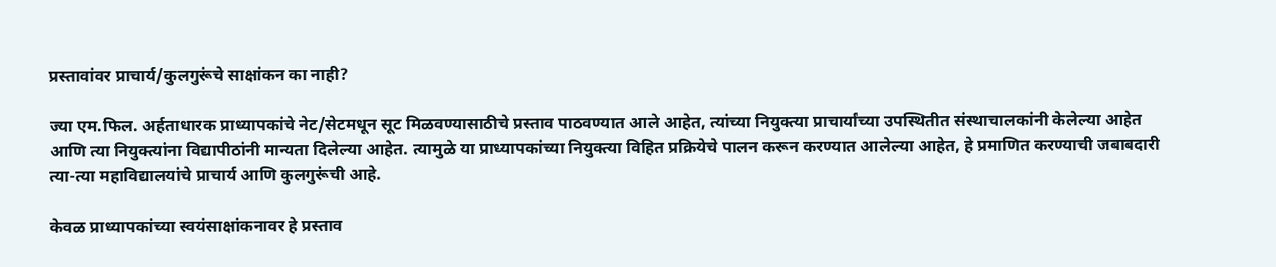प्रस्तावांवर प्राचार्य/कुलगुरूंचे साक्षांकन का नाही?

ज्या एम.फिल. अर्हताधारक प्राध्यापकांचे नेट/सेटमधून सूट मिळवण्यासाठीचे प्रस्ताव पाठवण्यात आले आहेत, त्यांच्या नियुक्त्या प्राचार्यांच्या उपस्थितीत संस्थाचालकांनी केलेल्या आहेत आणि त्या नियुक्त्यांना विद्यापीठांनी मान्यता दिलेल्या आहेत. त्यामुळे या प्राध्यापकांच्या नियुक्त्या विहित प्रक्रियेचे पालन करून करण्यात आलेल्या आहेत, हे प्रमाणित करण्याची जबाबदारी त्या-त्या महाविद्यालयांचे प्राचार्य आणि कुलगुरूंची आहे.

केवळ प्राध्यापकांच्या स्वयंसाक्षांकनावर हे प्रस्ताव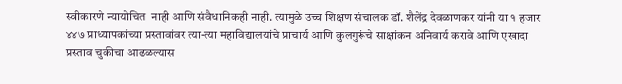स्वीकारणे न्यायोचित  नाही आणि संवैधानिकही नाही. त्यामुळे उच्च शिक्षण संचालक डॉ. शैलेंद्र देवळाणकर यांनी या १ हजार ४४७ प्राध्यापकांच्या प्रस्तावांवर त्या-त्या महाविद्यालयांचे प्राचार्य आणि कुलगुरूंचे साक्षांकन अनिवार्य करावे आणि एखादा प्रस्ताव चुकीचा आढळल्यास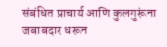संबंधित प्राचार्य आणि कुलगुरूंना जबाबदार धरून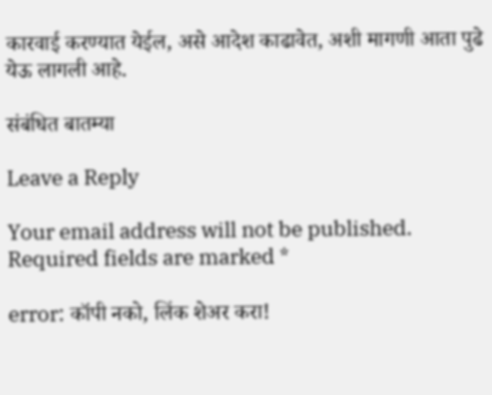कारवाई करण्यात येईल, असे आदेश काढावेत, अशी मागणी आता पुढे येऊ लागली आहे.

संबंधित बातम्या

Leave a Reply

Your email address will not be published. Required fields are marked *

error: कॉपी नको, लिंक शेअर करा!